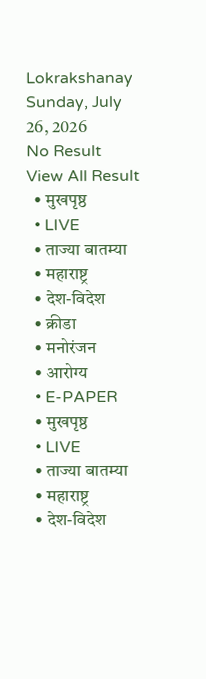Lokrakshanay
Sunday, July 26, 2026
No Result
View All Result
  • मुखपृष्ठ
  • LIVE
  • ताज्या बातम्या
  • महाराष्ट्र
  • देश-विदेश
  • क्रीडा
  • मनोरंजन
  • आरोग्य
  • E-PAPER
  • मुखपृष्ठ
  • LIVE
  • ताज्या बातम्या
  • महाराष्ट्र
  • देश-विदेश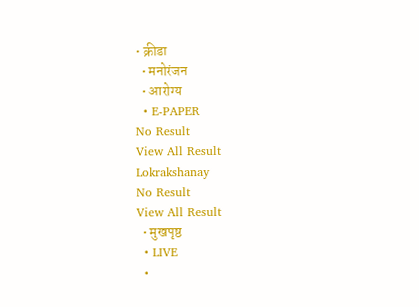• क्रीडा
  • मनोरंजन
  • आरोग्य
  • E-PAPER
No Result
View All Result
Lokrakshanay
No Result
View All Result
  • मुखपृष्ठ
  • LIVE
  •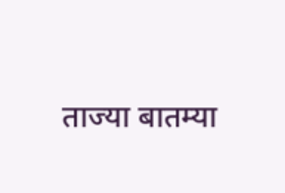ताज्या बातम्या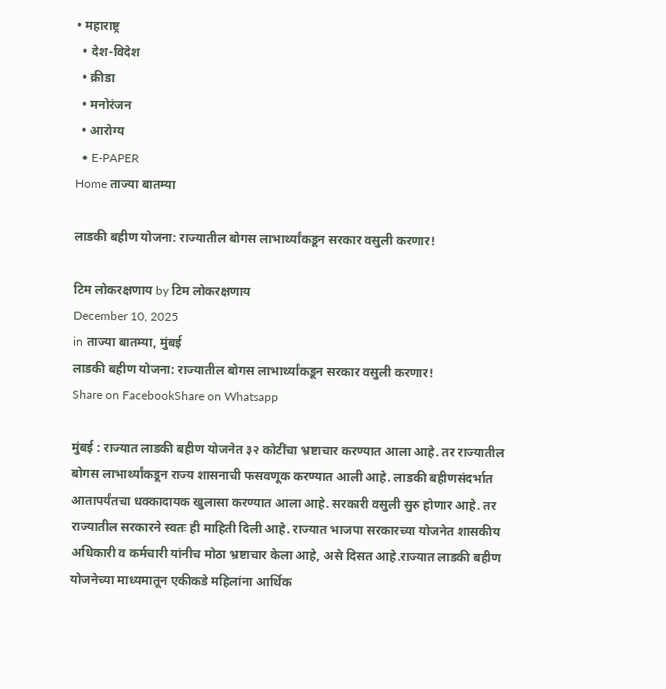• महाराष्ट्र
  • देश-विदेश
  • क्रीडा
  • मनोरंजन
  • आरोग्य
  • E-PAPER
Home ताज्या बातम्या

लाडकी बहीण योजना: राज्यातील बोगस लाभार्थ्यांकडून सरकार वसुली करणार!

टिम लोकरक्षणाय by टिम लोकरक्षणाय
December 10, 2025
in ताज्या बातम्या, मुंबई
लाडकी बहीण योजना: राज्यातील बोगस लाभार्थ्यांकडून सरकार वसुली करणार!
Share on FacebookShare on Whatsapp

मुंबई : राज्यात लाडकी बहीण योजनेत ३२ कोटींचा भ्रष्टाचार करण्यात आला आहे. तर राज्यातील बोगस लाभार्थ्यांकडून राज्य शासनाची फसवणूक करण्यात आली आहे. लाडकी बहीणसंदर्भात आतापर्यंतचा धक्कादायक खुलासा करण्यात आला आहे. सरकारी वसुली सुरु होणार आहे. तर राज्यातील सरकारने स्वतः ही माहिती दिली आहे. राज्यात भाजपा सरकारच्या योजनेत शासकीय अधिकारी व कर्मचारी यांनीच मोठा भ्रष्टाचार केला आहे, असे दिसत आहे.राज्यात लाडकी बहीण योजनेच्या माध्यमातून एकीकडे महिलांना आर्थिक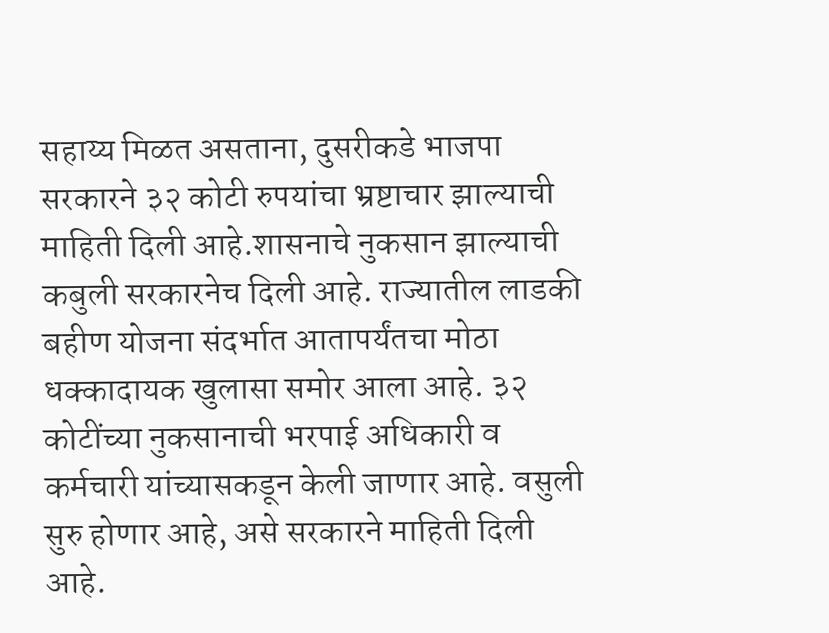सहाय्य मिळत असताना, दुसरीकडे भाजपा सरकारने ३२ कोटी रुपयांचा भ्रष्टाचार झाल्याची माहिती दिली आहे.शासनाचे नुकसान झाल्याची कबुली सरकारनेच दिली आहे. राज्यातील लाडकी बहीण योजना संदर्भात आतापर्यंतचा मोठा धक्कादायक खुलासा समोर आला आहे. ३२ कोटींच्या नुकसानाची भरपाई अधिकारी व कर्मचारी यांच्यासकडून केली जाणार आहे. वसुली सुरु होणार आहे, असे सरकारने माहिती दिली आहे.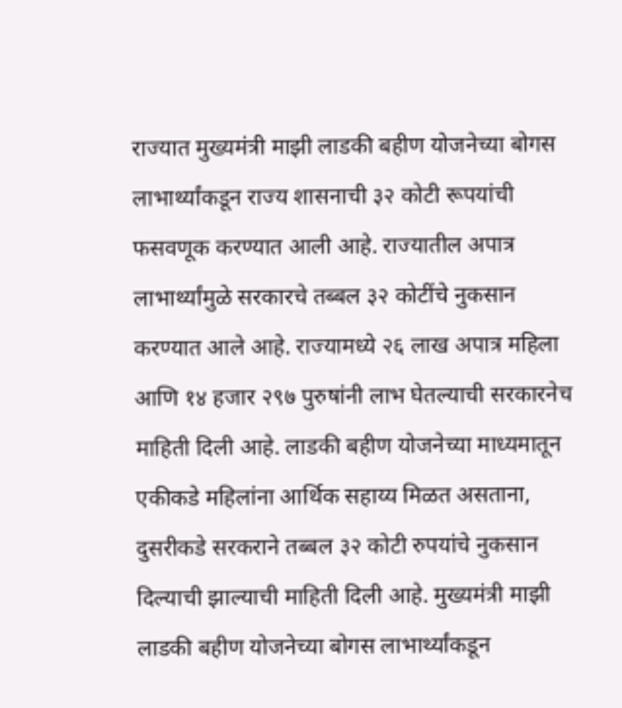राज्यात मुख्यमंत्री माझी लाडकी बहीण योजनेच्या बोगस लाभार्थ्यांकडून राज्य शासनाची ३२ कोटी रूपयांची फसवणूक करण्यात आली आहे. राज्यातील अपात्र लाभार्थ्यांमुळे सरकारचे तब्बल ३२ कोटींचे नुकसान करण्यात आले आहे. राज्यामध्ये २६ लाख अपात्र महिला आणि १४ हजार २९७ पुरुषांनी लाभ घेतल्याची सरकारनेच माहिती दिली आहे. लाडकी बहीण योजनेच्या माध्यमातून एकीकडे महिलांना आर्थिक सहाय्य मिळत असताना, दुसरीकडे सरकराने तब्बल ३२ कोटी रुपयांचे नुकसान दिल्याची झाल्याची माहिती दिली आहे. मुख्यमंत्री माझी लाडकी बहीण योजनेच्या बोगस लाभार्थ्यांकडून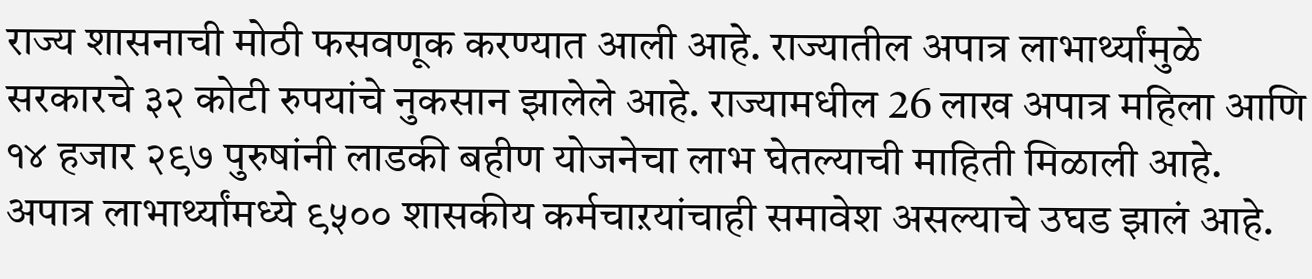राज्य शासनाची मोठी फसवणूक करण्यात आली आहे. राज्यातील अपात्र लाभार्थ्यांमुळे सरकारचे ३२ कोटी रुपयांचे नुकसान झालेले आहे. राज्यामधील 26 लाख अपात्र महिला आणि १४ हजार २९७ पुरुषांनी लाडकी बहीण योजनेचा लाभ घेतल्याची माहिती मिळाली आहे. अपात्र लाभार्थ्यांमध्ये ९५०० शासकीय कर्मचाऱयांचाही समावेश असल्याचे उघड झालं आहे.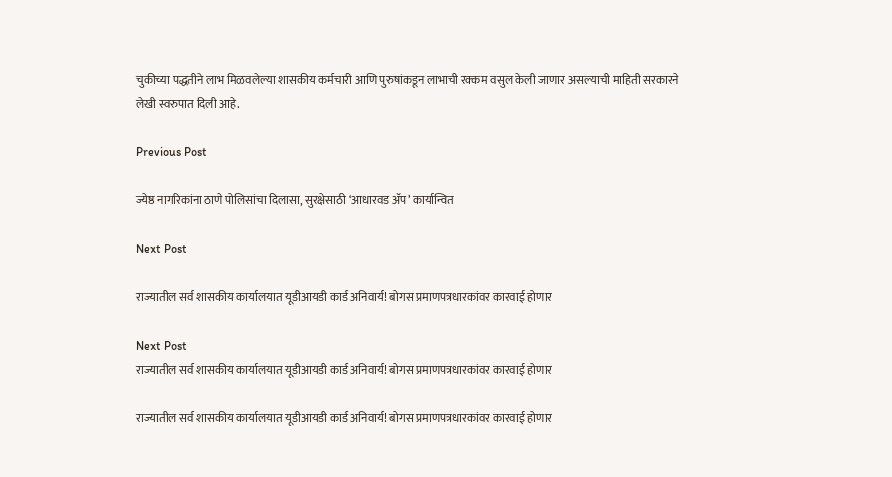चुकीच्या पद्धतीने लाभ मिळवलेल्या शासकीय कर्मचारी आणि पुरुषांकडून लाभाची रक्कम वसुल केली जाणार असल्याची माहिती सरकारने लेखी स्वरुपात दिली आहे.

Previous Post

ज्येष्ठ नागरिकांना ठाणे पोलिसांचा दिलासा, सुरक्षेसाठी ‘आधारवड ॲप’ कार्यान्वित

Next Post

राज्यातील सर्व शासकीय कार्यालयात यूडीआयडी कार्ड अनिवार्य! बोगस प्रमाणपत्रधारकांवर कारवाई होणार

Next Post
राज्यातील सर्व शासकीय कार्यालयात यूडीआयडी कार्ड अनिवार्य! बोगस प्रमाणपत्रधारकांवर कारवाई होणार

राज्यातील सर्व शासकीय कार्यालयात यूडीआयडी कार्ड अनिवार्य! बोगस प्रमाणपत्रधारकांवर कारवाई होणार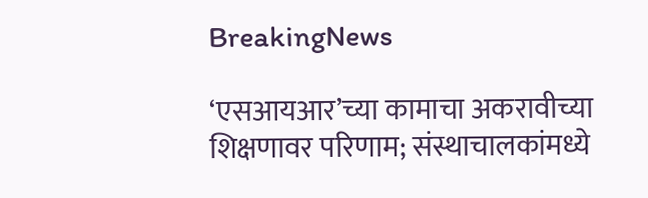BreakingNews

‘एसआयआर’च्या कामाचा अकरावीच्या शिक्षणावर परिणाम; संस्थाचालकांमध्ये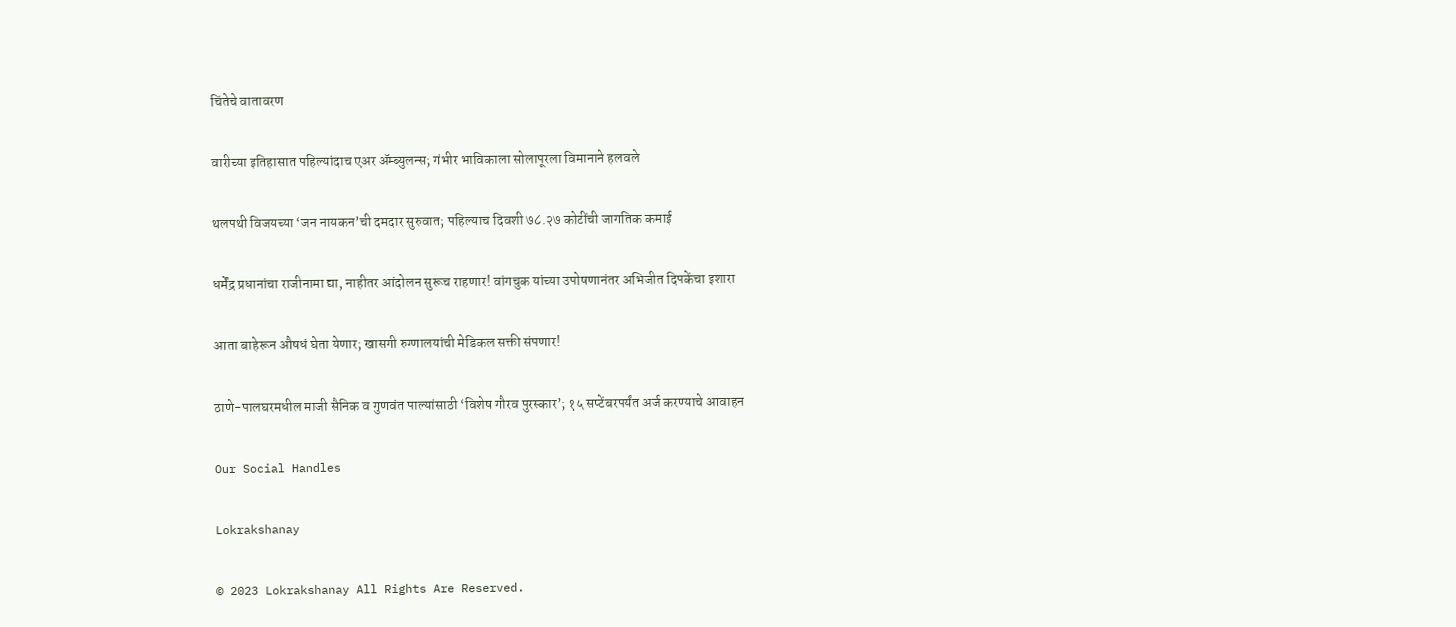चिंतेचे वातावरण

वारीच्या इतिहासात पहिल्यांदाच एअर ॲम्ब्युलन्स; गंभीर भाविकाला सोलापूरला विमानाने हलवले

थलपथी विजयच्या ‘जन नायकन’ची दमदार सुरुवात; पहिल्याच दिवशी ७८.२७ कोटींची जागतिक कमाई

धर्मेंद्र प्रधानांचा राजीनामा द्या, नाहीतर आंदोलन सुरूच राहणार! वांगचुक यांच्या उपोषणानंतर अभिजीत दिपकेंचा इशारा

आता बाहेरून औषधं घेता येणार; खासगी रुग्णालयांची मेडिकल सक्ती संपणार!

ठाणे-पालघरमधील माजी सैनिक व गुणवंत पाल्यांसाठी ‘विशेष गौरव पुरस्कार’; १५ सप्टेंबरपर्यंत अर्ज करण्याचे आवाहन

Our Social Handles

Lokrakshanay

© 2023 Lokrakshanay All Rights Are Reserved.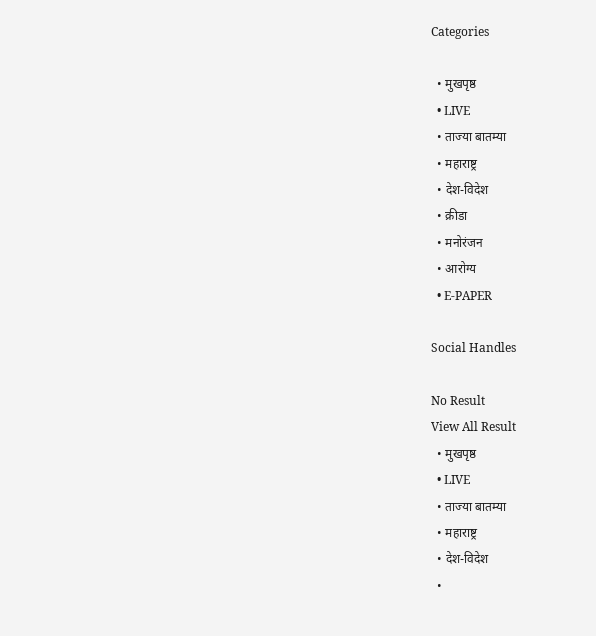Categories

  • मुखपृष्ठ
  • LIVE
  • ताज्या बातम्या
  • महाराष्ट्र
  • देश-विदेश
  • क्रीडा
  • मनोरंजन
  • आरोग्य
  • E-PAPER

Social Handles

No Result
View All Result
  • मुखपृष्ठ
  • LIVE
  • ताज्या बातम्या
  • महाराष्ट्र
  • देश-विदेश
  •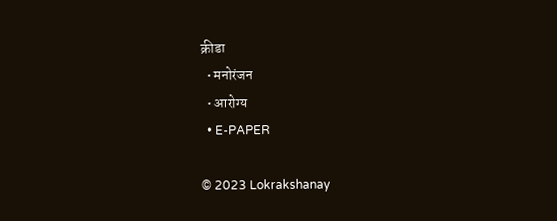क्रीडा
  • मनोरंजन
  • आरोग्य
  • E-PAPER

© 2023 Lokrakshanay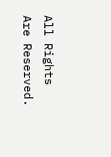All Rights Are Reserved.